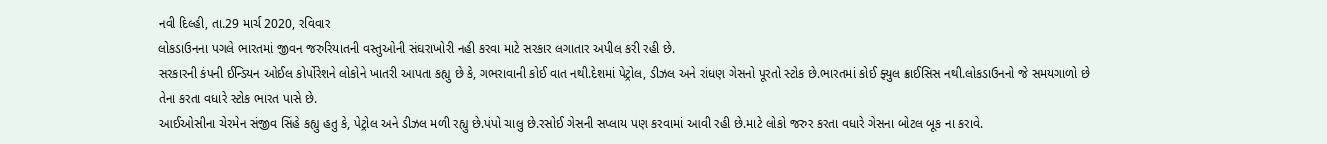નવી દિલ્હી, તા.29 માર્ચ 2020, રવિવાર
લોકડાઉનના પગલે ભારતમાં જીવન જરુરિયાતની વસ્તુઓની સંઘરાખોરી નહી કરવા માટે સરકાર લગાતાર અપીલ કરી રહી છે.
સરકારની કંપની ઈન્ડિયન ઓઈલ કોર્પોરેશને લોકોને ખાતરી આપતા કહ્યુ છે કે, ગભરાવાની કોઈ વાત નથી.દેશમાં પેટ્રોલ, ડીઝલ અને રાંધણ ગેસનો પૂરતો સ્ટોક છે.ભારતમાં કોઈ ફ્યુલ ક્રાઈસિસ નથી.લોકડાઉનનો જે સમયગાળો છે તેના કરતા વધારે સ્ટોક ભારત પાસે છે.
આઈઓસીના ચેરમેન સંજીવ સિંહે કહ્યુ હતુ કે, પેટ્રોલ અને ડીઝલ મળી રહ્યુ છે.પંપો ચાલુ છે.રસોઈ ગેસની સપ્લાય પણ કરવામાં આવી રહી છે.માટે લોકો જરુર કરતા વધારે ગેસના બોટલ બૂક ના કરાવે.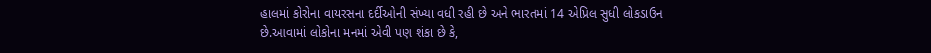હાલમાં કોરોના વાયરસના દર્દીઓની સંખ્યા વધી રહી છે અને ભારતમાં 14 એપ્રિલ સુધી લોકડાઉન છે.આવામાં લોકોના મનમાં એવી પણ શંકા છે કે,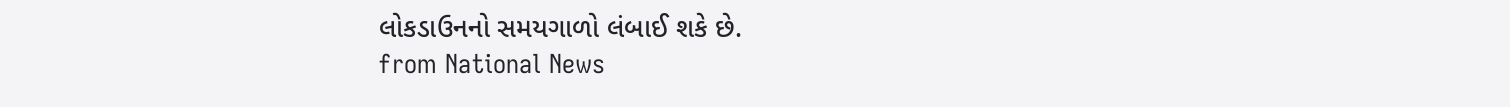લોકડાઉનનો સમયગાળો લંબાઈ શકે છે.
from National News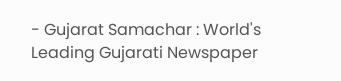- Gujarat Samachar : World's Leading Gujarati Newspaper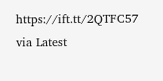https://ift.tt/2QTFC57
via Latest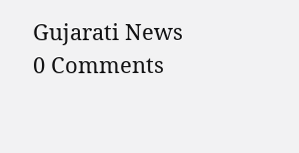Gujarati News
0 Comments